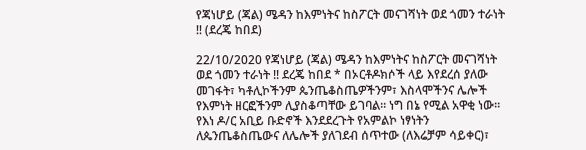የጃነሆይ (ጃል) ሜዳን ከእምነትና ከስፖርት መናገሻነት ወደ ጎመን ተራነት !! (ደረጄ ከበደ)

22/10/2020 የጃነሆይ (ጃል) ሜዳን ከእምነትና ከስፖርት መናገሻነት ወደ ጎመን ተራነት !! ደረጄ ከበደ * በኦርቶዶክሶች ላይ እየደረሰ ያለው መገፋት፣ ካቶሊኮችንም ጴንጤቆስጤዎችንም፣ እስላሞችንና ሌሎች የእምነት ዘርፎችንም ሊያስቆጣቸው ይገባል። ነግ በኔ የሚል አዋቂ ነው። የእነ ዶ/ር አቢይ ቡድኖች እንደደረጉት የአምልኮ ነፃነትን ለጴንጤቆስጤውና ለሌሎች ያለገደብ ሰጥተው (ለእሬቻም ሳይቀር)፣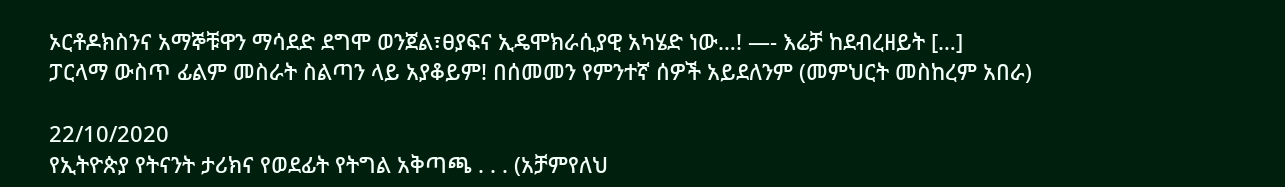ኦርቶዶክስንና አማኞቹዋን ማሳደድ ደግሞ ወንጀል፣ፀያፍና ኢዴሞክራሲያዊ አካሄድ ነው…! —- እሬቻ ከደብረዘይት […]
ፓርላማ ውስጥ ፊልም መስራት ስልጣን ላይ አያቆይም! በሰመመን የምንተኛ ሰዎች አይደለንም (መምህርት መስከረም አበራ)

22/10/2020
የኢትዮጵያ የትናንት ታሪክና የወደፊት የትግል አቅጣጫ . . . (አቻምየለህ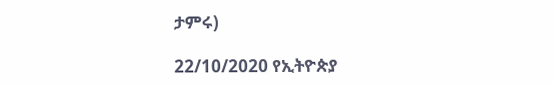ታምሩ)

22/10/2020 የኢትዮጵያ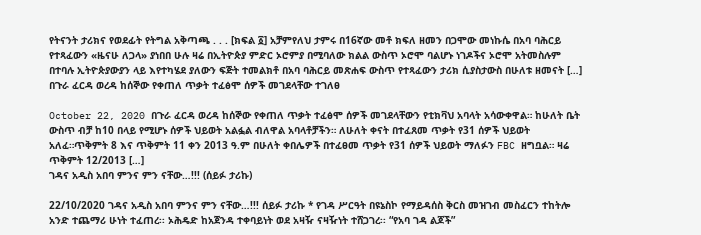የትናንት ታሪክና የወደፊት የትግል አቅጣጫ . . . [ክፍል ፩] አቻምየለህ ታምሩ በ16ኛው መቶ ክፍለ ዘመን በጋሞው መነኩሴ በአባ ባሕርይ የተጻፈውን «ዜናሁ ለጋላ» ያነበበ ሁሉ ዛሬ በኢትዮጵያ ምድር ኦሮምያ በሚባለው ክልል ውስጥ ኦሮሞ ባልሆኑ ነገዶችና ኦሮሞ አትመስሉም በተባሉ ኢትዮጵያውያን ላይ እየተካሄደ ያለውን ፍጅት ተመልክቶ በአባ ባሕርይ መጽሐፍ ውስጥ የተጻፈውን ታሪክ ሲያስታውስ በሁለቱ ዘመናት […]
በጉራ ፈርዳ ወረዳ ከሰኞው የቀጠለ ጥቃት ተፈፅሞ ሰዎች መገደላቸው ተገለፀ

October 22, 2020 በጉራ ፈርዳ ወረዳ ከሰኞው የቀጠለ ጥቃት ተፈፅሞ ሰዎች መገደላቸውን የቲክቫህ አባላት አሳውቀዋል። ከሁለት ቤት ውስጥ ብቻ ከ10 በላይ የሚሆኑ ሰዎች ህይወት አልፏል ብለዋል አባላቶቻችን። ለሁለት ቀናት በተፈጸመ ጥቃት የ31 ሰዎች ህይወት አለፈ።ጥቅምት 8 እና ጥቅምት 11 ቀን 2013 ዓ.ም በሁለት ቀበሌዎች በተፈፀመ ጥቃት የ31 ሰዎች ህይወት ማለፉን FBC ዘግቧል። ዛሬ ጥቅምት 12/2013 […]
ገዳና አዲስ አበባ ምንና ምን ናቸው…!!! (ሰይፉ ታሪኩ)

22/10/2020 ገዳና አዲስ አበባ ምንና ምን ናቸው…!!! ሰይፉ ታሪኩ * የገዳ ሥርዓት በዩኔስኮ የማይዳሰስ ቅርስ መዝገብ መስፈርን ተከትሎ አንድ ተጨማሪ ሁነት ተፈጠረ፡፡ ኦሕዴድ ከአጀንዳ ተቀባይነት ወደ አዛዥ ናዛዥነት ተሸጋገረ፡፡ “የአባ ገዳ ልጆች”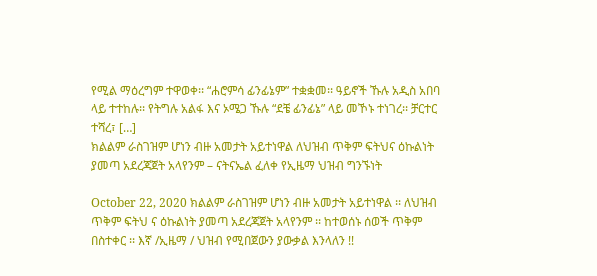የሚል ማዕረግም ተዋወቀ፡፡ “ሐሮምሳ ፊንፊኔም” ተቋቋመ፡፡ ዓይኖች ኹሉ አዲስ አበባ ላይ ተተከሉ፡፡ የትግሉ አልፋ እና ኦሜጋ ኹሉ “ደቼ ፊንፊኔ” ላይ መኾኑ ተነገረ፡፡ ቻርተር ተሻረ፣ […]
ክልልም ራስገዝም ሆነን ብዙ አመታት አይተነዋል ለህዝብ ጥቅም ፍትህና ዕኩልነት ያመጣ አደረጃጀት አላየንም – ናትናኤል ፈለቀ የኢዜማ ህዝብ ግንኙነት

October 22, 2020 ክልልም ራስገዝም ሆነን ብዙ አመታት አይተነዋል ፡፡ ለህዝብ ጥቅም ፍትህ ና ዕኩልነት ያመጣ አደረጃጀት አላየንም ፡፡ ከተወሰኑ ሰወች ጥቅም በስተቀር ፡፡ እኛ /ኢዜማ / ህዝብ የሚበጀውን ያውቃል እንላለን !!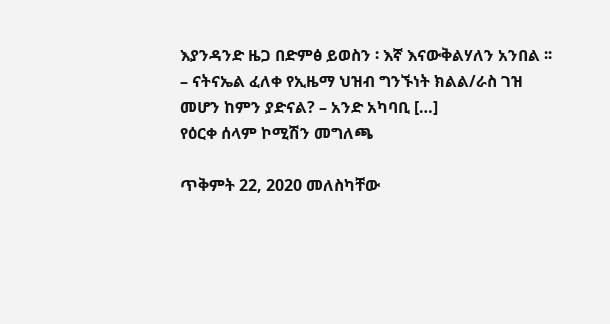እያንዳንድ ዜጋ በድምፅ ይወስን ፡ እኛ እናውቅልሃለን አንበል ፡፡ – ናትናኤል ፈለቀ የኢዜማ ህዝብ ግንኙነት ክልል/ራስ ገዝ መሆን ከምን ያድናል? – አንድ አካባቢ […]
የዕርቀ ሰላም ኮሚሽን መግለጫ

ጥቅምት 22, 2020 መለስካቸው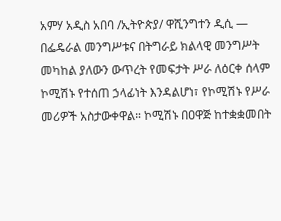አምሃ አዲስ አበባ /ኢትዮጵያ/ ዋሺንግተን ዲሲ — በፌዴራል መንግሥቱና በትግራይ ክልላዊ መንግሥት መካከል ያለውን ውጥረት የመፍታት ሥራ ለዕርቀ ሰላም ኮሚሽኑ የተሰጠ ኃላፊነት እንዳልሆነ፣ የኮሚሽኑ የሥራ መሪዎች አስታውቀዋል። ኮሚሽኑ በዐዋጅ ከተቋቋመበት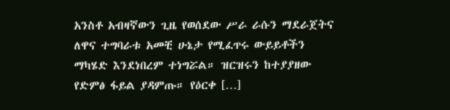አንስቶ አብዛኛውን ጊዜ የወሰደው ሥራ ራሱን ማደራጀትና ለዋና ተግባራቱ አመቺ ሁኔታ የሚፈጥሩ ውይይቶችን ማካሄድ እንደነበረም ተነግሯል። ዝርዝሩን ከተያያዘው የድምፅ ፋይል ያዳምጡ። የዕርቀ […]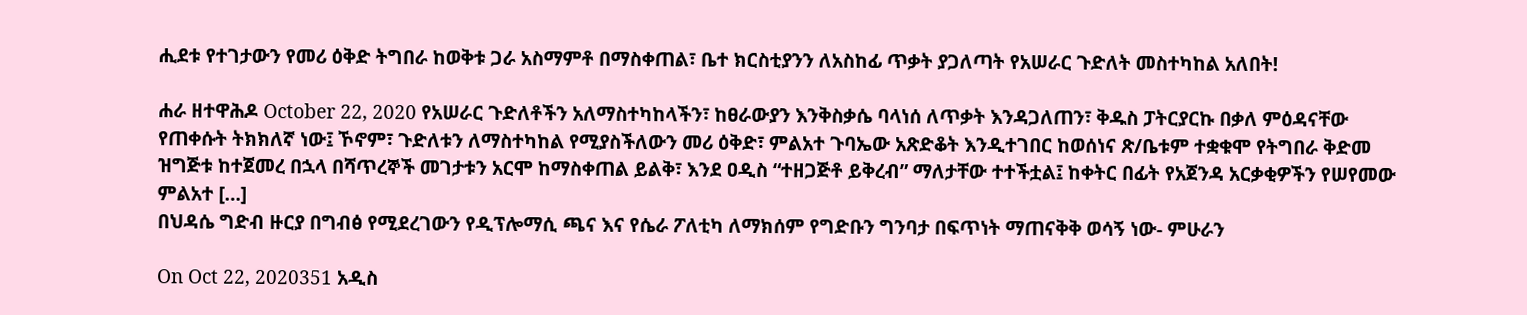ሒደቱ የተገታውን የመሪ ዕቅድ ትግበራ ከወቅቱ ጋራ አስማምቶ በማስቀጠል፣ ቤተ ክርስቲያንን ለአስከፊ ጥቃት ያጋለጣት የአሠራር ጉድለት መስተካከል አለበት!

ሐራ ዘተዋሕዶ October 22, 2020 የአሠራር ጉድለቶችን አለማስተካከላችን፣ ከፀራውያን እንቅስቃሴ ባላነሰ ለጥቃት እንዳጋለጠን፣ ቅዱስ ፓትርያርኩ በቃለ ምዕዳናቸው የጠቀሱት ትክክለኛ ነው፤ ኾኖም፣ ጉድለቱን ለማስተካከል የሚያስችለውን መሪ ዕቅድ፣ ምልአተ ጉባኤው አጽድቆት እንዲተገበር ከወሰነና ጽ/ቤቱም ተቋቁሞ የትግበራ ቅድመ ዝግጅቱ ከተጀመረ በኋላ በሻጥረኞች መገታቱን አርሞ ከማስቀጠል ይልቅ፣ እንደ ዐዲስ “ተዘጋጅቶ ይቅረብ” ማለታቸው ተተችቷል፤ ከቀትር በፊት የአጀንዳ አርቃቂዎችን የሠየመው ምልአተ […]
በህዳሴ ግድብ ዙርያ በግብፅ የሚደረገውን የዲፕሎማሲ ጫና እና የሴራ ፖለቲካ ለማክሰም የግድቡን ግንባታ በፍጥነት ማጠናቅቅ ወሳኝ ነው- ምሁራን

On Oct 22, 2020351 አዲስ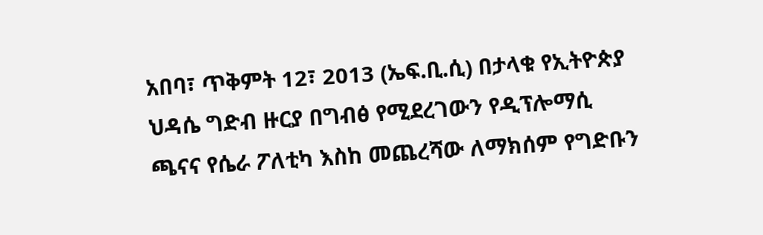አበባ፣ ጥቅምት 12፣ 2013 (ኤፍ.ቢ.ሲ) በታላቁ የኢትዮጵያ ህዳሴ ግድብ ዙርያ በግብፅ የሚደረገውን የዲፕሎማሲ ጫናና የሴራ ፖለቲካ እስከ መጨረሻው ለማክሰም የግድቡን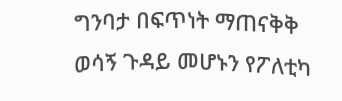ግንባታ በፍጥነት ማጠናቅቅ ወሳኝ ጉዳይ መሆኑን የፖለቲካ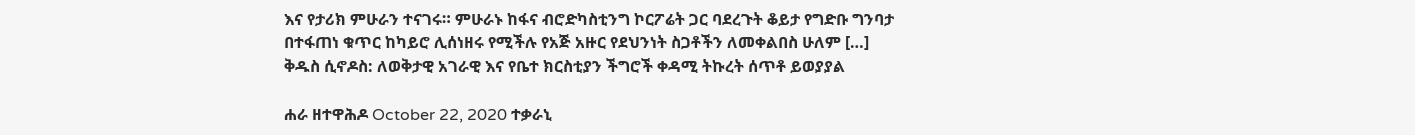እና የታሪክ ምሁራን ተናገሩ። ምሁራኑ ከፋና ብሮድካስቲንግ ኮርፖሬት ጋር ባደረጉት ቆይታ የግድቡ ግንባታ በተፋጠነ ቁጥር ከካይሮ ሊሰነዘሩ የሚችሉ የአጅ አዙር የደህንነት ስጋቶችን ለመቀልበስ ሁለም […]
ቅዱስ ሲኖዶስ: ለወቅታዊ አገራዊ እና የቤተ ክርስቲያን ችግሮች ቀዳሚ ትኩረት ሰጥቶ ይወያያል

ሐራ ዘተዋሕዶ October 22, 2020 ተቃራኒ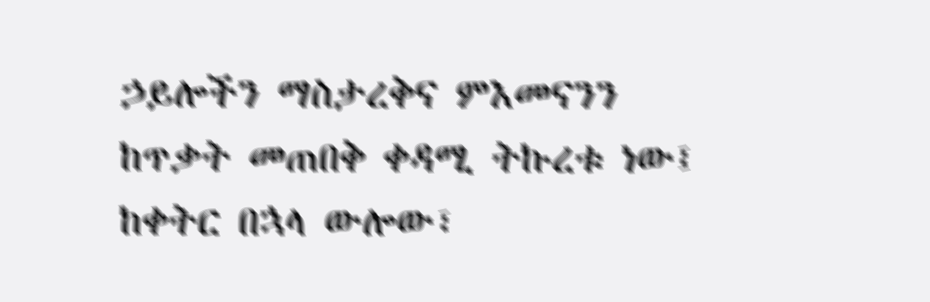ኃይሎችን ማስታረቅና ምእመናንን ከጥቃት መጠበቅ ቀዳሚ ትኩረቱ ነው፤ ከቀትር በኋላ ውሎው፣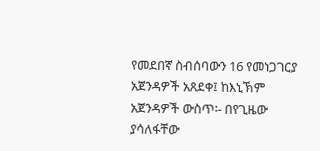የመደበኛ ስብሰባውን 16 የመነጋገርያ አጀንዳዎች አጸደቀ፤ ከእኒኽም አጀንዳዎች ውስጥ፡- በየጊዜው ያሳለፋቸው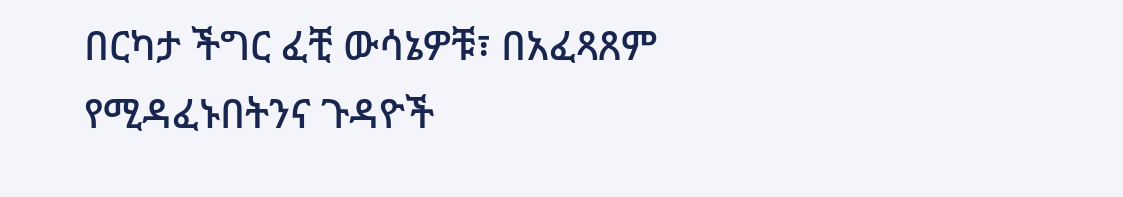በርካታ ችግር ፈቺ ውሳኔዎቹ፣ በአፈጻጸም የሚዳፈኑበትንና ጉዳዮች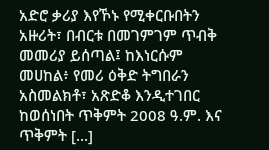አድሮ ቃሪያ እየኾኑ የሚቀርቡበትን አዙሪት፣ በብርቱ በመገምገም ጥብቅ መመሪያ ይሰጣል፤ ከእነርሱም መሀከል፥ የመሪ ዕቅድ ትግበራን አስመልክቶ፣ አጽድቆ እንዲተገበር ከወሰነበት ጥቅምት 2008 ዓ.ም. እና ጥቅምት […]